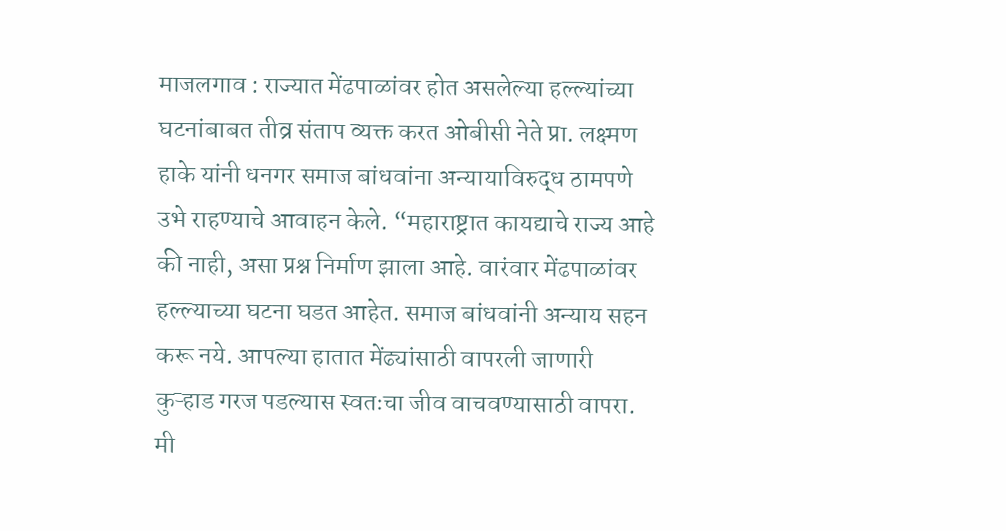माजलगाव : राज्यात मेंढपाळांवर होत असलेल्या हल्ल्यांच्या घटनांबाबत तीव्र संताप व्यक्त करत ओबीसी नेते प्रा. लक्ष्मण हाके यांनी धनगर समाज बांधवांना अन्यायाविरुद्ध ठामपणे उभे राहण्याचे आवाहन केले. “महाराष्ट्रात कायद्याचे राज्य आहे की नाही, असा प्रश्न निर्माण झाला आहे. वारंवार मेंढपाळांवर हल्ल्याच्या घटना घडत आहेत. समाज बांधवांनी अन्याय सहन करू नये. आपल्या हातात मेंढ्यांसाठी वापरली जाणारी कुऱ्हाड गरज पडल्यास स्वतःचा जीव वाचवण्यासाठी वापरा. मी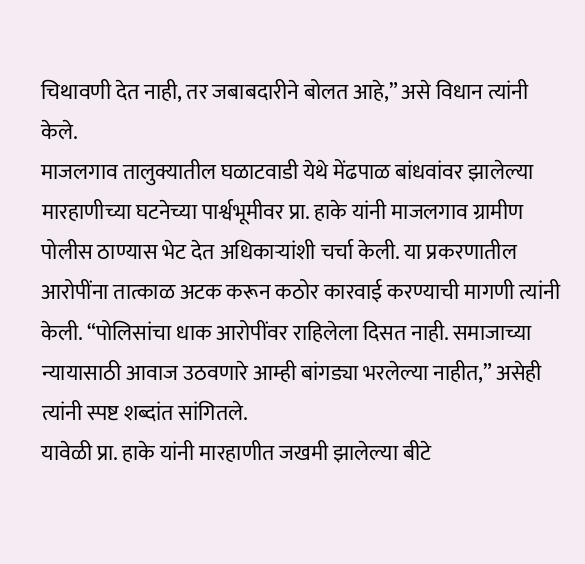चिथावणी देत नाही, तर जबाबदारीने बोलत आहे,” असे विधान त्यांनी केले.
माजलगाव तालुक्यातील घळाटवाडी येथे मेंढपाळ बांधवांवर झालेल्या मारहाणीच्या घटनेच्या पार्श्वभूमीवर प्रा. हाके यांनी माजलगाव ग्रामीण पोलीस ठाण्यास भेट देत अधिकाऱ्यांशी चर्चा केली. या प्रकरणातील आरोपींना तात्काळ अटक करून कठोर कारवाई करण्याची मागणी त्यांनी केली. “पोलिसांचा धाक आरोपींवर राहिलेला दिसत नाही. समाजाच्या न्यायासाठी आवाज उठवणारे आम्ही बांगड्या भरलेल्या नाहीत,” असेही त्यांनी स्पष्ट शब्दांत सांगितले.
यावेळी प्रा. हाके यांनी मारहाणीत जखमी झालेल्या बीटे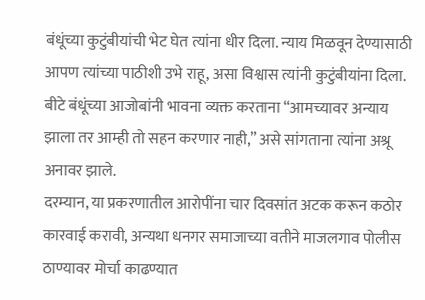बंधूंच्या कुटुंबीयांची भेट घेत त्यांना धीर दिला. न्याय मिळवून देण्यासाठी आपण त्यांच्या पाठीशी उभे राहू, असा विश्वास त्यांनी कुटुंबीयांना दिला. बीटे बंधूंच्या आजोबांनी भावना व्यक्त करताना “आमच्यावर अन्याय झाला तर आम्ही तो सहन करणार नाही,” असे सांगताना त्यांना अश्रू अनावर झाले.
दरम्यान, या प्रकरणातील आरोपींना चार दिवसांत अटक करून कठोर कारवाई करावी, अन्यथा धनगर समाजाच्या वतीने माजलगाव पोलीस ठाण्यावर मोर्चा काढण्यात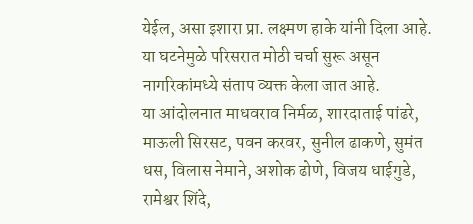येईल, असा इशारा प्रा. लक्ष्मण हाके यांनी दिला आहे. या घटनेमुळे परिसरात मोठी चर्चा सुरू असून नागरिकांमध्ये संताप व्यक्त केला जात आहे.
या आंदोलनात माधवराव निर्मळ, शारदाताई पांढरे, माऊली सिरसट, पवन करवर, सुनील ढाकणे, सुमंत धस, विलास नेमाने, अशोक ढोणे, विजय धाईगुडे, रामेश्वर शिंदे,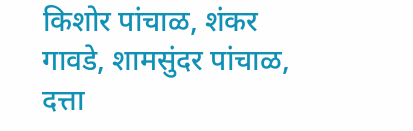किशोर पांचाळ, शंकर गावडे, शामसुंदर पांचाळ, दत्ता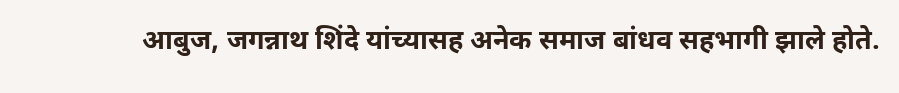आबुज, जगन्नाथ शिंदे यांच्यासह अनेक समाज बांधव सहभागी झाले होते.